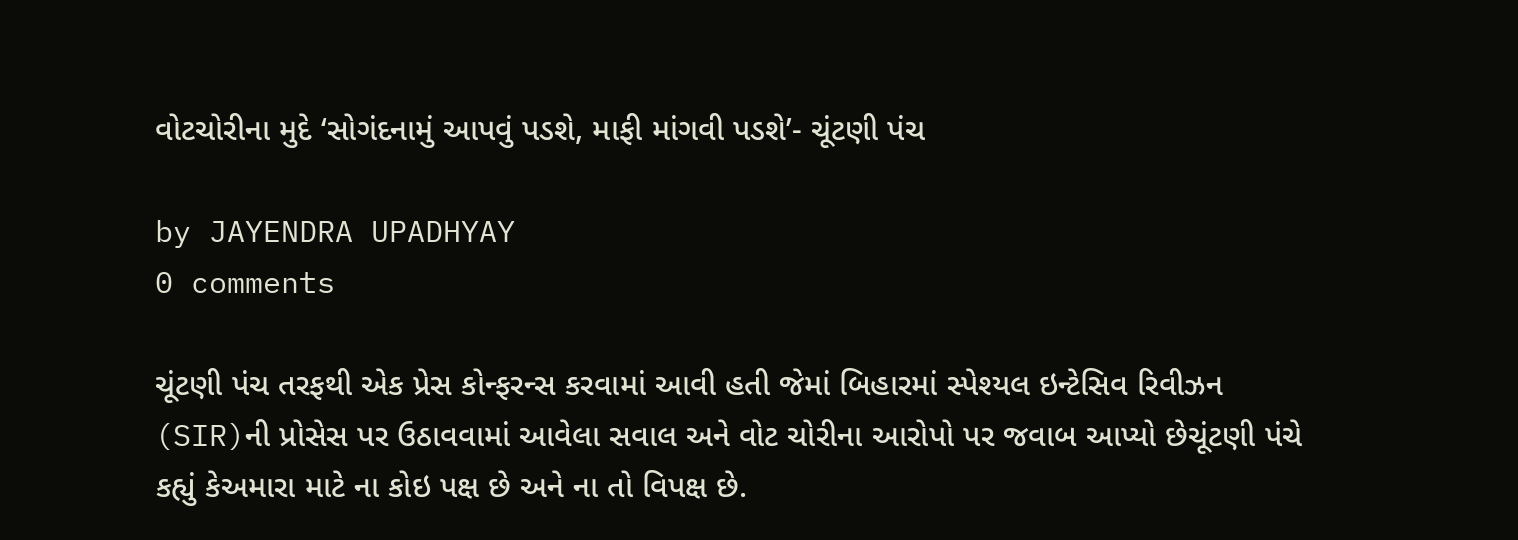વોટચોરીના મુદે ‘સોગંદનામું આપવું પડશે, માફી માંગવી પડશે’- ચૂંટણી પંચ

by JAYENDRA UPADHYAY
0 comments

ચૂંટણી પંચ તરફથી એક પ્રેસ કોન્ફરન્સ કરવામાં આવી હતી જેમાં બિહારમાં સ્પેશ્યલ ઇન્ટેસિવ રિવીઝન (SIR)ની પ્રોસેસ પર ઉઠાવવામાં આવેલા સવાલ અને વોટ ચોરીના આરોપો પર જવાબ આપ્યો છેચૂંટણી પંચે કહ્યું કેઅમારા માટે ના કોઇ પક્ષ છે અને ના તો વિપક્ષ છે.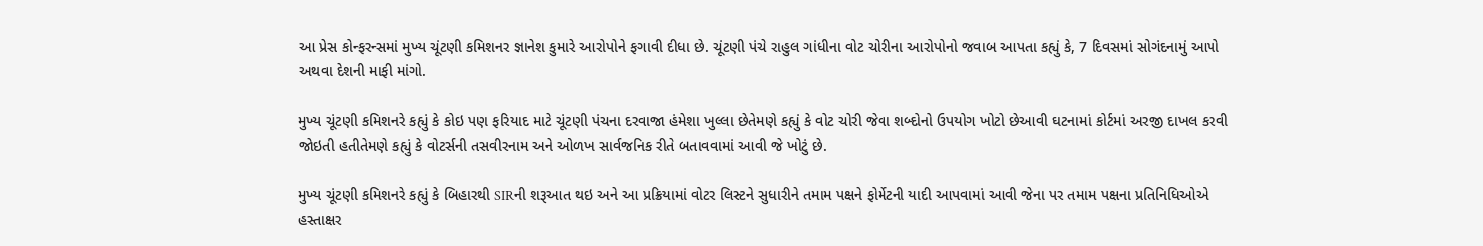આ પ્રેસ કોન્ફરન્સમાં મુખ્ય ચૂંટણી કમિશનર જ્ઞાનેશ કુમારે આરોપોને ફગાવી દીધા છે. ચૂંટણી પંચે રાહુલ ગાંધીના વોટ ચોરીના આરોપોનો જવાબ આપતા કહ્યું કે, 7 દિવસમાં સોગંદનામું આપો અથવા દેશની માફી માંગો.

મુખ્ય ચૂંટણી કમિશનરે કહ્યું કે કોઇ પણ ફરિયાદ માટે ચૂંટણી પંચના દરવાજા હંમેશા ખુલ્લા છેતેમણે કહ્યું કે વોટ ચોરી જેવા શબ્દોનો ઉપયોગ ખોટો છેઆવી ઘટનામાં કોર્ટમાં અરજી દાખલ કરવી જોઇતી હતીતેમણે કહ્યું કે વોટર્સની તસવીરનામ અને ઓળખ સાર્વજનિક રીતે બતાવવામાં આવી જે ખોટું છે.

મુખ્ય ચૂંટણી કમિશનરે કહ્યું કે બિહારથી SIRની શરૂઆત થઇ અને આ પ્રક્રિયામાં વોટર લિસ્ટને સુધારીને તમામ પક્ષને ફોર્મેટની યાદી આપવામાં આવી જેના પર તમામ પક્ષના પ્રતિનિધિઓએ હસ્તાક્ષર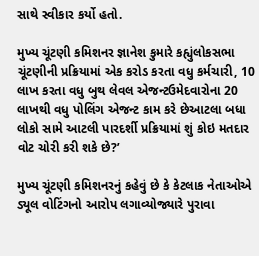સાથે સ્વીકાર કર્યો હતો.

મુખ્ય ચૂંટણી કમિશનર જ્ઞાનેશ કુમારે કહ્યુંલોકસભા ચૂંટણીની પ્રક્રિયામાં એક કરોડ કરતા વધુ કર્મચારી, 10 લાખ કરતા વધુ બુથ લેવલ એજન્ટઉમેદવારોના 20 લાખથી વધુ પોલિંગ એજન્ટ કામ કરે છેઆટલા બધા લોકો સામે આટલી પારદર્શી પ્રક્રિયામાં શું કોઇ મતદાર વોટ ચોરી કરી શકે છે?’

મુખ્ય ચૂંટણી કમિશનરનું કહેવું છે કે કેટલાક નેતાઓએ ડ્યૂલ વોટિંગનો આરોપ લગાવ્યોજ્યારે પુરાવા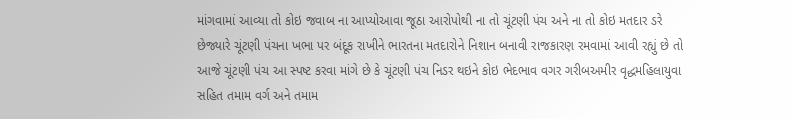માંગવામાં આવ્યા તો કોઇ જવાબ ના આપ્યોઆવા જૂઠા આરોપોથી ના તો ચૂંટણી પંચ અને ના તો કોઇ મતદાર ડરે છેજ્યારે ચૂંટણી પંચના ખભા પર બંદૂક રાખીને ભારતના મતદારોને નિશાન બનાવી રાજકારણ રમવામાં આવી રહ્યું છે તો આજે ચૂંટણી પંચ આ સ્પષ્ટ કરવા માંગે છે કે ચૂંટણી પંચ નિડર થઇને કોઇ ભેદભાવ વગર ગરીબઅમીર વૃદ્ધમહિલાયુવા સહિત તમામ વર્ગ અને તમામ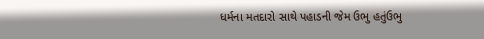ધર્મના મતદારો સાથે પહાડની જેમ ઉભુ હતુંઉભુ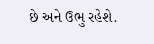છે અને ઉભુ રહેશે.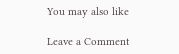You may also like

Leave a Comment